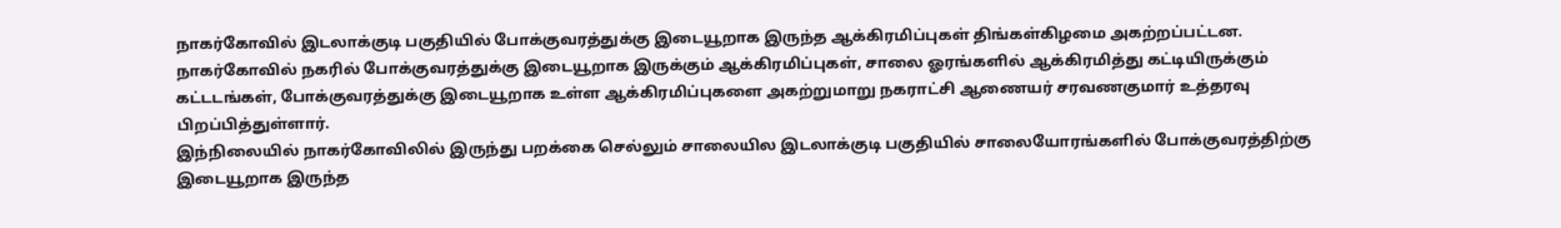நாகர்கோவில் இடலாக்குடி பகுதியில் போக்குவரத்துக்கு இடையூறாக இருந்த ஆக்கிரமிப்புகள் திங்கள்கிழமை அகற்றப்பட்டன.
நாகர்கோவில் நகரில் போக்குவரத்துக்கு இடையூறாக இருக்கும் ஆக்கிரமிப்புகள், சாலை ஓரங்களில் ஆக்கிரமித்து கட்டியிருக்கும் கட்டடங்கள், போக்குவரத்துக்கு இடையூறாக உள்ள ஆக்கிரமிப்புகளை அகற்றுமாறு நகராட்சி ஆணையர் சரவணகுமார் உத்தரவு பிறப்பித்துள்ளார்.
இந்நிலையில் நாகர்கோவிலில் இருந்து பறக்கை செல்லும் சாலையில இடலாக்குடி பகுதியில் சாலையோரங்களில் போக்குவரத்திற்கு இடையூறாக இருந்த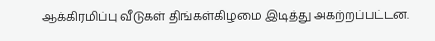ஆக்கிரமிப்பு வீடுகள் திங்கள்கிழமை இடித்து அகற்றப்பட்டன.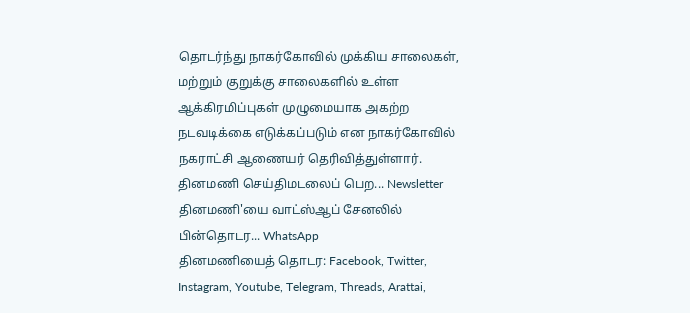தொடர்ந்து நாகர்கோவில் முக்கிய சாலைகள், மற்றும் குறுக்கு சாலைகளில் உள்ள ஆக்கிரமிப்புகள் முழுமையாக அகற்ற நடவடிக்கை எடுக்கப்படும் என நாகர்கோவில் நகராட்சி ஆணையர் தெரிவித்துள்ளார்.
தினமணி செய்திமடலைப் பெற... Newsletter
தினமணி'யை வாட்ஸ்ஆப் சேனலில் பின்தொடர... WhatsApp
தினமணியைத் தொடர: Facebook, Twitter, Instagram, Youtube, Telegram, Threads, Arattai,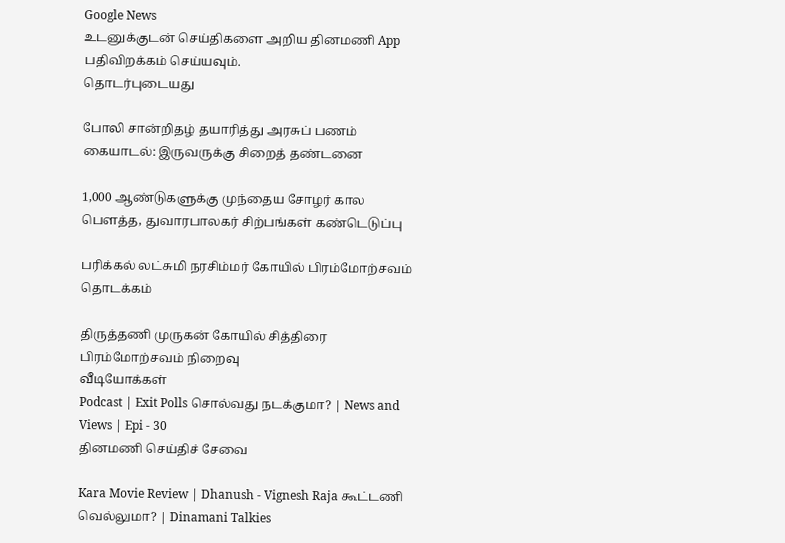Google News
உடனுக்குடன் செய்திகளை அறிய தினமணி App பதிவிறக்கம் செய்யவும்.
தொடர்புடையது

போலி சான்றிதழ் தயாரித்து அரசுப் பணம் கையாடல்: இருவருக்கு சிறைத் தண்டனை

1,000 ஆண்டுகளுக்கு முந்தைய சோழர் கால பெளத்த, துவாரபாலகர் சிற்பங்கள் கண்டெடுப்பு

பரிக்கல் லட்சுமி நரசிம்மர் கோயில் பிரம்மோற்சவம் தொடக்கம்

திருத்தணி முருகன் கோயில் சித்திரை பிரம்மோற்சவம் நிறைவு
வீடியோக்கள்
Podcast | Exit Polls சொல்வது நடக்குமா? | News and Views | Epi - 30
தினமணி செய்திச் சேவை

Kara Movie Review | Dhanush - Vignesh Raja கூட்டணி வெல்லுமா? | Dinamani Talkies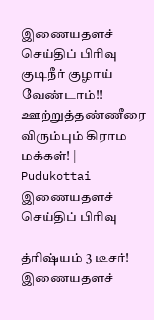இணையதளச் செய்திப் பிரிவு
குடிநீர் குழாய் வேண்டாம்!! ஊற்றுத்தண்ணீரை விரும்பும் கிராம மக்கள்! | Pudukottai
இணையதளச் செய்திப் பிரிவு

த்ரிஷ்யம் 3 டீசர்!
இணையதளச்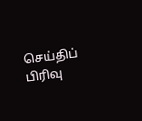செய்திப் பிரிவு